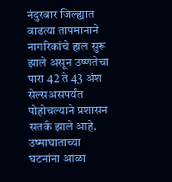नंदुरबार जिल्ह्यात वाढत्या तापमानाने नागरिकांचे हाल सुरू झाले असून उष्णतेचा पारा 42 ते 43 अंश सेल्सअसपर्यंत पोहोचल्याने प्रशासन सतर्क झाले आहे. उष्माघाताच्या घटनांना आळा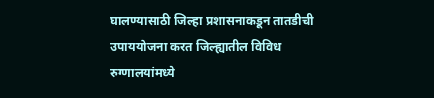घालण्यासाठी जिल्हा प्रशासनाकडून तातडीची उपाययोजना करत जिल्ह्यातील विविध रुग्णालयांमध्ये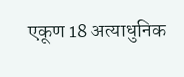एकूण 18 अत्याधुनिक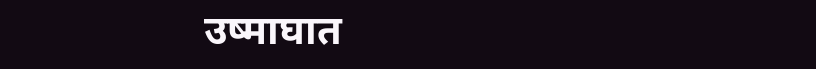उष्माघात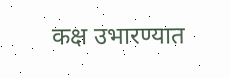कक्ष उभारण्यात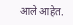आले आहेत.